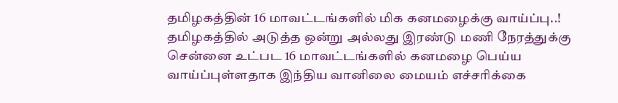தமிழகத்தின் 16 மாவட்டங்களில் மிக கனமழைக்கு வாய்ப்பு..!
தமிழகத்தில் அடுத்த ஒன்று அல்லது இரண்டு மணி நேரத்துக்கு சென்னை உட்பட 16 மாவட்டங்களில் கனமழை பெய்ய வாய்ப்புள்ளதாக இந்திய வானிலை மையம் எச்சரிக்கை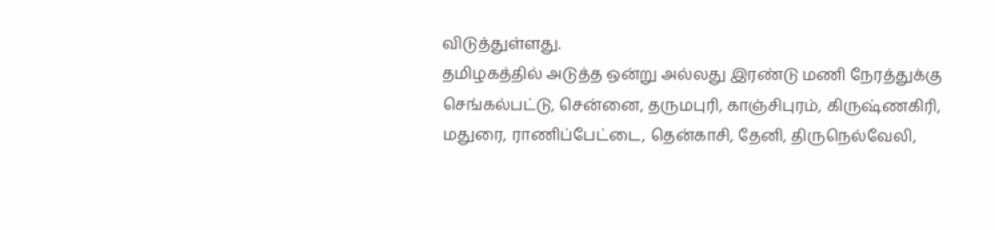விடுத்துள்ளது.
தமிழகத்தில் அடுத்த ஒன்று அல்லது இரண்டு மணி நேரத்துக்கு செங்கல்பட்டு, சென்னை, தருமபுரி, காஞ்சிபுரம், கிருஷ்ணகிரி, மதுரை, ராணிப்பேட்டை, தென்காசி, தேனி, திருநெல்வேலி,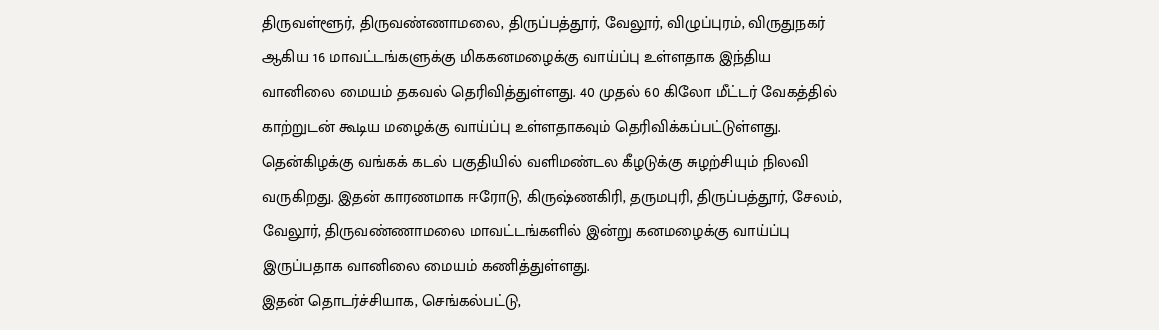திருவள்ளூர், திருவண்ணாமலை, திருப்பத்தூர், வேலூர், விழுப்புரம், விருதுநகர் ஆகிய 16 மாவட்டங்களுக்கு மிககனமழைக்கு வாய்ப்பு உள்ளதாக இந்திய வானிலை மையம் தகவல் தெரிவித்துள்ளது. 40 முதல் 60 கிலோ மீட்டர் வேகத்தில் காற்றுடன் கூடிய மழைக்கு வாய்ப்பு உள்ளதாகவும் தெரிவிக்கப்பட்டுள்ளது.
தென்கிழக்கு வங்கக் கடல் பகுதியில் வளிமண்டல கீழடுக்கு சுழற்சியும் நிலவி வருகிறது. இதன் காரணமாக ஈரோடு, கிருஷ்ணகிரி, தருமபுரி, திருப்பத்தூர், சேலம், வேலூர், திருவண்ணாமலை மாவட்டங்களில் இன்று கனமழைக்கு வாய்ப்பு இருப்பதாக வானிலை மையம் கணித்துள்ளது.
இதன் தொடர்ச்சியாக, செங்கல்பட்டு,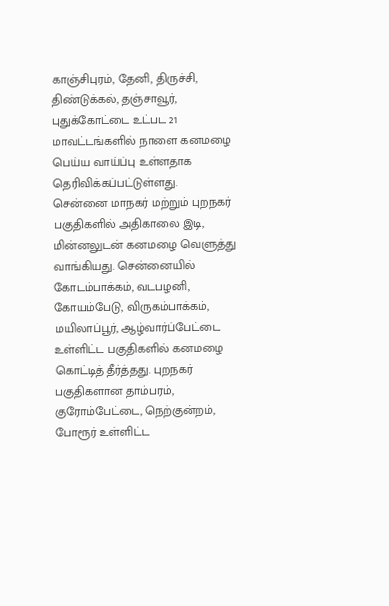காஞ்சிபுரம், தேனி, திருச்சி, திண்டுக்கல், தஞ்சாவூர், புதுக்கோட்டை உட்பட 21 மாவட்டங்களில் நாளை கனமழை பெய்ய வாய்ப்பு உள்ளதாக தெரிவிக்கப்பட்டுள்ளது.
சென்னை மாநகர் மற்றும் புறநகர் பகுதிகளில் அதிகாலை இடி, மின்னலுடன் கனமழை வெளுத்து வாங்கியது. சென்னையில் கோடம்பாக்கம், வடபழனி, கோயம்பேடு, விருகம்பாக்கம், மயிலாப்பூர், ஆழ்வார்ப்பேட்டை உள்ளிட்ட பகுதிகளில் கனமழை கொட்டித் தீர்த்தது. புறநகர் பகுதிகளான தாம்பரம், குரோம்பேட்டை, நெற்குன்றம், போரூர் உள்ளிட்ட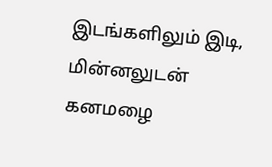இடங்களிலும் இடி, மின்னலுடன் கனமழை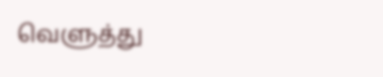வெளுத்து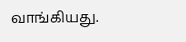வாங்கியது.